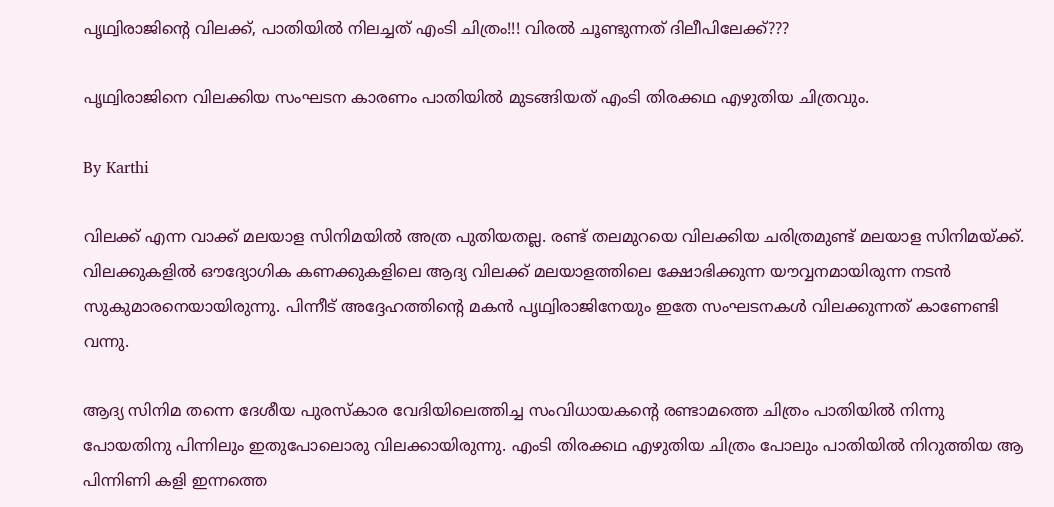പൃഥ്വിരാജിന്റെ വിലക്ക്, പാതിയില്‍ നിലച്ചത് എംടി ചിത്രം!!! വിരല്‍ ചൂണ്ടുന്നത് ദിലീപിലേക്ക്???

പൃഥ്വിരാജിനെ വിലക്കിയ സംഘടന കാരണം പാതിയില്‍ മുടങ്ങിയത് എംടി തിരക്കഥ എഴുതിയ ചിത്രവും.

By Karthi

വിലക്ക് എന്ന വാക്ക് മലയാള സിനിമയില്‍ അത്ര പുതിയതല്ല. രണ്ട് തലമുറയെ വിലക്കിയ ചരിത്രമുണ്ട് മലയാള സിനിമയ്ക്ക്. വിലക്കുകളില്‍ ഔദ്യോഗിക കണക്കുകളിലെ ആദ്യ വിലക്ക് മലയാളത്തിലെ ക്ഷോഭിക്കുന്ന യൗവ്വനമായിരുന്ന നടന്‍ സുകുമാരനെയായിരുന്നു. പിന്നീട് അദ്ദേഹത്തിന്റെ മകന്‍ പൃഥ്വിരാജിനേയും ഇതേ സംഘടനകള്‍ വിലക്കുന്നത് കാണേണ്ടി വന്നു.

ആദ്യ സിനിമ തന്നെ ദേശീയ പുരസ്‌കാര വേദിയിലെത്തിച്ച സംവിധായകന്റെ രണ്ടാമത്തെ ചിത്രം പാതിയില്‍ നിന്നു പോയതിനു പിന്നിലും ഇതുപോലൊരു വിലക്കായിരുന്നു. എംടി തിരക്കഥ എഴുതിയ ചിത്രം പോലും പാതിയില്‍ നിറുത്തിയ ആ പിന്നിണി കളി ഇന്നത്തെ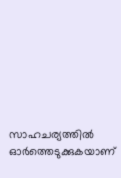സാഹചര്യത്തില്‍ ഓര്‍ത്തെടുക്കുകയാണ്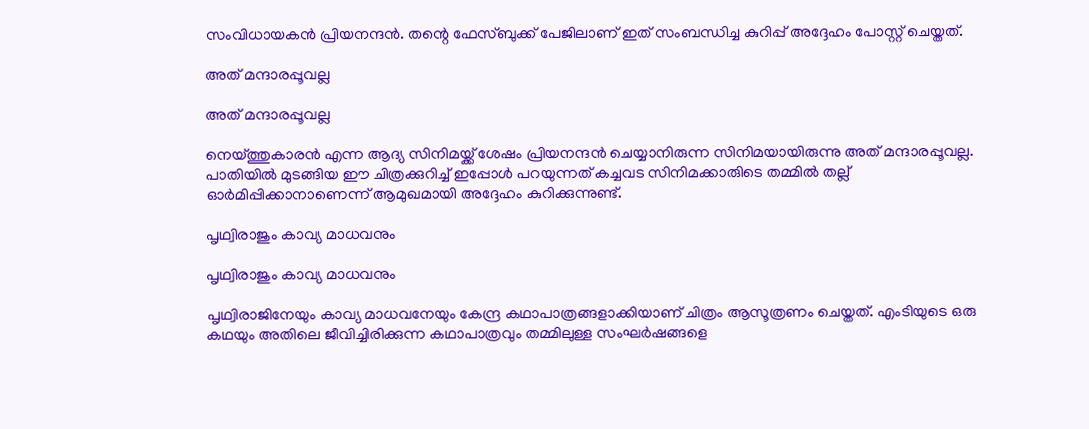സംവിധായകന്‍ പ്രിയനന്ദന്‍. തന്റെ ഫേസ്ബുക്ക് പേജിലാണ് ഇത് സംബന്ധിച്ച കുറിപ്പ് അദ്ദേഹം പോസ്റ്റ് ചെയ്തത്.

അത് മന്ദാരപ്പൂവല്ല

അത് മന്ദാരപ്പൂവല്ല

നെയ്ത്തുകാരന്‍ എന്ന ആദ്യ സിനിമയ്ക്ക് ശേഷം പ്രിയനന്ദന്‍ ചെയ്യാനിരുന്ന സിനിമയായിരുന്നു അത് മന്ദാരപ്പൂവല്ല. പാതിയില്‍ മുടങ്ങിയ ഈ ചിത്രക്കുറിച്ച് ഇപ്പോള്‍ പറയുന്നത് കച്ചവട സിനിമക്കാരുിടെ തമ്മില്‍ തല്ല് ഓര്‍മിപ്പിക്കാനാണെന്ന് ആമുഖമായി അദ്ദേഹം കുറിക്കുന്നുണ്ട്.

പൃഥ്വിരാജും കാവ്യ മാധവനും

പൃഥ്വിരാജും കാവ്യ മാധവനും

പൃഥ്വിരാജിനേയും കാവ്യ മാധവനേയും കേന്ദ്ര കഥാപാത്രങ്ങളാക്കിയാണ് ചിത്രം ആസൂത്രണം ചെയ്തത്. എംടിയുടെ ഒരു കഥയും അതിലെ ജീവിച്ചിരിക്കുന്ന കഥാപാത്രവും തമ്മിലുള്ള സംഘര്‍ഷങ്ങളെ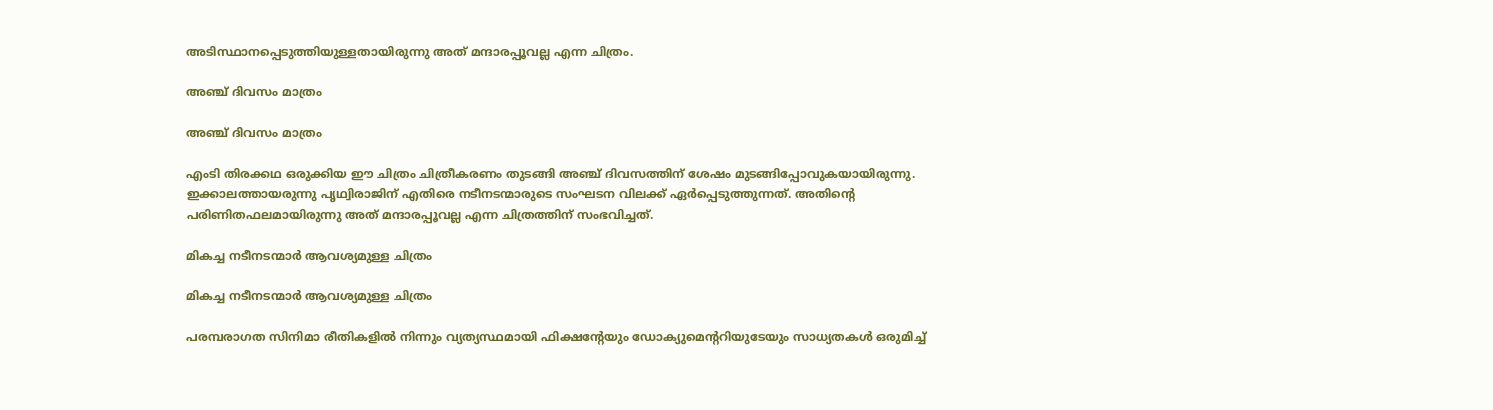അടിസ്ഥാനപ്പെടുത്തിയുള്ളതായിരുന്നു അത് മന്ദാരപ്പൂവല്ല എന്ന ചിത്രം.

അഞ്ച് ദിവസം മാത്രം

അഞ്ച് ദിവസം മാത്രം

എംടി തിരക്കഥ ഒരുക്കിയ ഈ ചിത്രം ചിത്രീകരണം തുടങ്ങി അഞ്ച് ദിവസത്തിന് ശേഷം മുടങ്ങിപ്പോവുകയായിരുന്നു. ഇക്കാലത്തായരുന്നു പൃഥ്വിരാജിന് എതിരെ നടീനടന്മാരുടെ സംഘടന വിലക്ക് ഏര്‍പ്പെടുത്തുന്നത്. അതിന്റെ പരിണിതഫലമായിരുന്നു അത് മന്ദാരപ്പൂവല്ല എന്ന ചിത്രത്തിന് സംഭവിച്ചത്.

മികച്ച നടീനടന്മാര്‍ ആവശ്യമുള്ള ചിത്രം

മികച്ച നടീനടന്മാര്‍ ആവശ്യമുള്ള ചിത്രം

പരമ്പരാഗത സിനിമാ രീതികളില്‍ നിന്നും വ്യത്യസ്ഥമായി ഫിക്ഷന്റേയും ഡോക്യുമെന്ററിയുടേയും സാധ്യതകള്‍ ഒരുമിച്ച്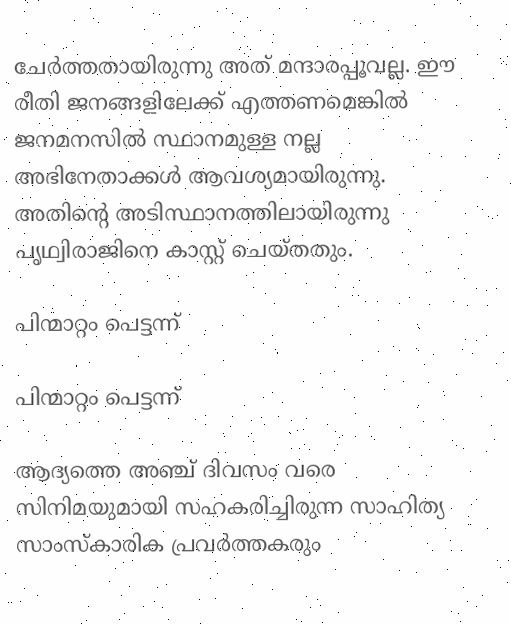ചേര്‍ത്തതായിരുന്നു അത് മന്ദാരപ്പൂവല്ല. ഈ രീതി ജനങ്ങളിലേക്ക് എത്തണമെങ്കില്‍ ജനമനസില്‍ സ്ഥാനമുള്ള നല്ല അഭിനേതാക്കള്‍ ആവശ്യമായിരുന്നു. അതിന്റെ അടിസ്ഥാനത്തിലായിരുന്നു പൃഥ്വിരാജിനെ കാസ്റ്റ് ചെയ്തതും.

പിന്മാറ്റം പെട്ടന്ന്

പിന്മാറ്റം പെട്ടന്ന്

ആദ്യത്തെ അഞ്ച് ദിവസം വരെ സിനിമയുമായി സഹകരിച്ചിരുന്ന സാഹിത്യ സാംസ്‌കാരിക പ്രവര്‍ത്തകരും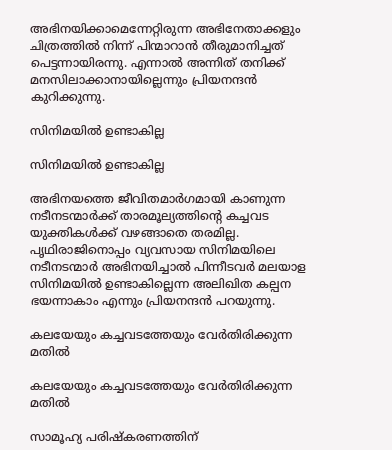അഭിനയിക്കാമെന്നേറ്റിരുന്ന അഭിനേതാക്കളും ചിത്രത്തില്‍ നിന്ന് പിന്മാറാന്‍ തീരുമാനിച്ചത് പെട്ടന്നായിരന്നു. എന്നാല്‍ അന്നിത് തനിക്ക് മനസിലാക്കാനായില്ലെന്നും പ്രിയനന്ദന്‍ കുറിക്കുന്നു.

സിനിമയില്‍ ഉണ്ടാകില്ല

സിനിമയില്‍ ഉണ്ടാകില്ല

അഭിനയത്തെ ജീവിതമാര്‍ഗമായി കാണുന്ന നടീനടന്മാര്‍ക്ക് താരമൂല്യത്തിന്റെ കച്ചവട യുക്തികള്‍ക്ക് വഴങ്ങാതെ തരമില്ല. പൃഥിരാജിനൊപ്പം വ്യവസായ സിനിമയിലെ നടീനടന്മാര്‍ അഭിനയിച്ചാല്‍ പിന്നീടവര്‍ മലയാള സിനിമയില്‍ ഉണ്ടാകില്ലെന്ന അലിഖിത കല്പന ഭയന്നാകാം എന്നും പ്രിയനന്ദന്‍ പറയുന്നു.

കലയേയും കച്ചവടത്തേയും വേര്‍തിരിക്കുന്ന മതില്‍

കലയേയും കച്ചവടത്തേയും വേര്‍തിരിക്കുന്ന മതില്‍

സാമൂഹ്യ പരിഷ്‌കരണത്തിന്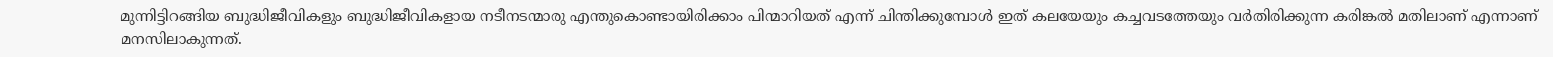മുന്നിട്ടിറങ്ങിയ ബുദ്ധിജീവികളും ബുദ്ധിജീവികളായ നടീനടന്മാരു എന്തുകൊണ്ടായിരിക്കാം പിന്മാറിയത് എന്ന് ചിന്തിക്കുമ്പോള്‍ ഇത് കലയേയും കച്ചവടത്തേയും വര്‍തിരിക്കുന്ന കരിങ്കല്‍ മതിലാണ് എന്നാണ് മനസിലാകുന്നത്.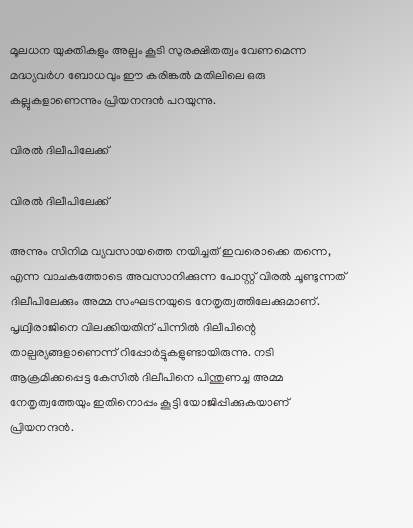മൂലധന യുക്തികളും അല്പം കൂടി സുരക്ഷിതത്വം വേണമെന്ന മദ്ധ്യവര്‍ഗ ബോധവും ഈ കരിങ്കല്‍ മതിലിലെ ഒരു കല്ലുകളാണെന്നും പ്രിയനന്ദന്‍ പറയുന്നു.

വിരല്‍ ദിലീപിലേക്ക്

വിരല്‍ ദിലീപിലേക്ക്

അന്നും സിനിമ വ്യവസായത്തെ നയിച്ചത് ഇവരൊക്കെ തന്നെ, എന്ന വാചകത്തോടെ അവസാനിക്കുന്ന പോസ്റ്റ് വിരല്‍ ചൂണ്ടുന്നത് ദിലീപിലേക്കും അമ്മ സംഘടനയുടെ നേതൃത്വത്തിലേക്കുമാണ്. പൃഥ്വിരാജിനെ വിലക്കിയതിന് പിന്നില്‍ ദിലീപിന്റെ താല്പര്യങ്ങളാണെന്ന് റിപ്പോര്‍ട്ടുകളുണ്ടായിരുന്നു. നടി ആക്രമിക്കപ്പെട്ട കേസില്‍ ദിലീപിനെ പിന്തുണച്ച അമ്മ നേതൃത്വത്തേയും ഇതിനൊപ്പം കൂട്ടി യോജിപ്പിക്കുകയാണ് പ്രിയനന്ദന്‍.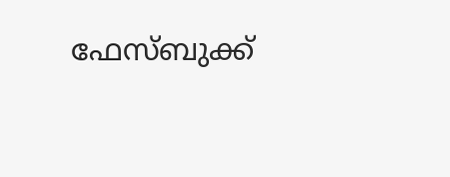ഫേസ്ബുക്ക്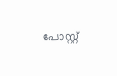പോസ്റ്റ്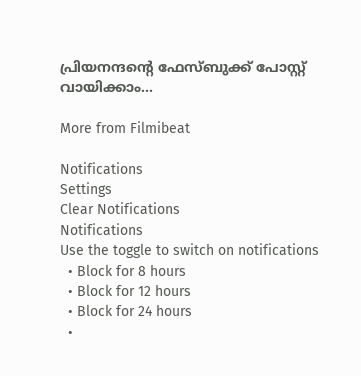പ്രിയനന്ദന്റെ ഫേസ്ബുക്ക് പോസ്റ്റ് വായിക്കാം...

More from Filmibeat

Notifications
Settings
Clear Notifications
Notifications
Use the toggle to switch on notifications
  • Block for 8 hours
  • Block for 12 hours
  • Block for 24 hours
  •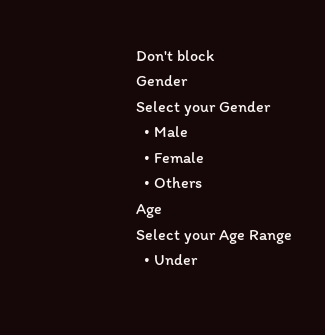Don't block
Gender
Select your Gender
  • Male
  • Female
  • Others
Age
Select your Age Range
  • Under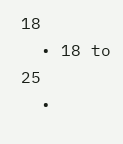18
  • 18 to 25
  •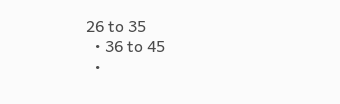26 to 35
  • 36 to 45
  •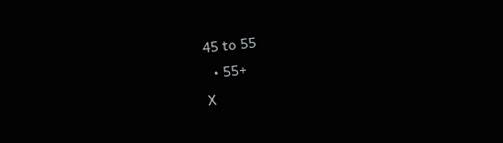45 to 55
  • 55+
X